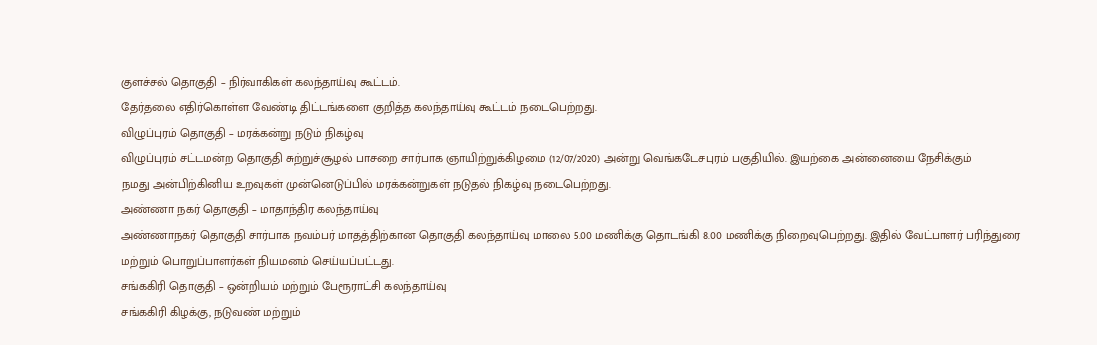குளச்சல் தொகுதி – நிர்வாகிகள் கலந்தாய்வு கூட்டம்.
தேர்தலை எதிர்கொள்ள வேண்டி திட்டங்களை குறித்த கலந்தாய்வு கூட்டம் நடைபெற்றது.
விழுப்புரம் தொகுதி – மரக்கன்று நடும் நிகழ்வு
விழுப்புரம் சட்டமன்ற தொகுதி சுற்றுச்சூழல் பாசறை சார்பாக ஞாயிற்றுக்கிழமை (12/07/2020) அன்று வெங்கடேசபுரம் பகுதியில். இயற்கை அன்னையை நேசிக்கும்
நமது அன்பிற்கினிய உறவுகள் முன்னெடுப்பில் மரக்கன்றுகள் நடுதல் நிகழ்வு நடைபெற்றது.
அண்ணா நகர் தொகுதி – மாதாந்திர கலந்தாய்வு
அண்ணாநகர் தொகுதி சார்பாக நவம்பர் மாதத்திற்கான தொகுதி கலந்தாய்வு மாலை 5.00 மணிக்கு தொடங்கி 8.00 மணிக்கு நிறைவுபெற்றது. இதில் வேட்பாளர் பரிந்துரை மற்றும் பொறுப்பாளர்கள் நியமனம் செய்யப்பட்டது.
சங்ககிரி தொகுதி – ஒன்றியம் மற்றும் பேரூராட்சி கலந்தாய்வு
சங்ககிரி கிழக்கு, நடுவண் மற்றும்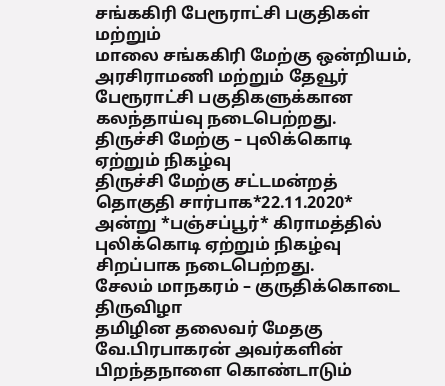சங்ககிரி பேரூராட்சி பகுதிகள் மற்றும்
மாலை சங்ககிரி மேற்கு ஒன்றியம், அரசிராமணி மற்றும் தேவூர் பேரூராட்சி பகுதிகளுக்கான கலந்தாய்வு நடைபெற்றது.
திருச்சி மேற்கு – புலிக்கொடி ஏற்றும் நிகழ்வு
திருச்சி மேற்கு சட்டமன்றத் தொகுதி சார்பாக*22.11.2020* அன்று *பஞ்சப்பூர்* கிராமத்தில் புலிக்கொடி ஏற்றும் நிகழ்வு சிறப்பாக நடைபெற்றது.
சேலம் மாநகரம் – குருதிக்கொடை திருவிழா
தமிழின தலைவர் மேதகு வே.பிரபாகரன் அவர்களின் பிறந்தநாளை கொண்டாடும்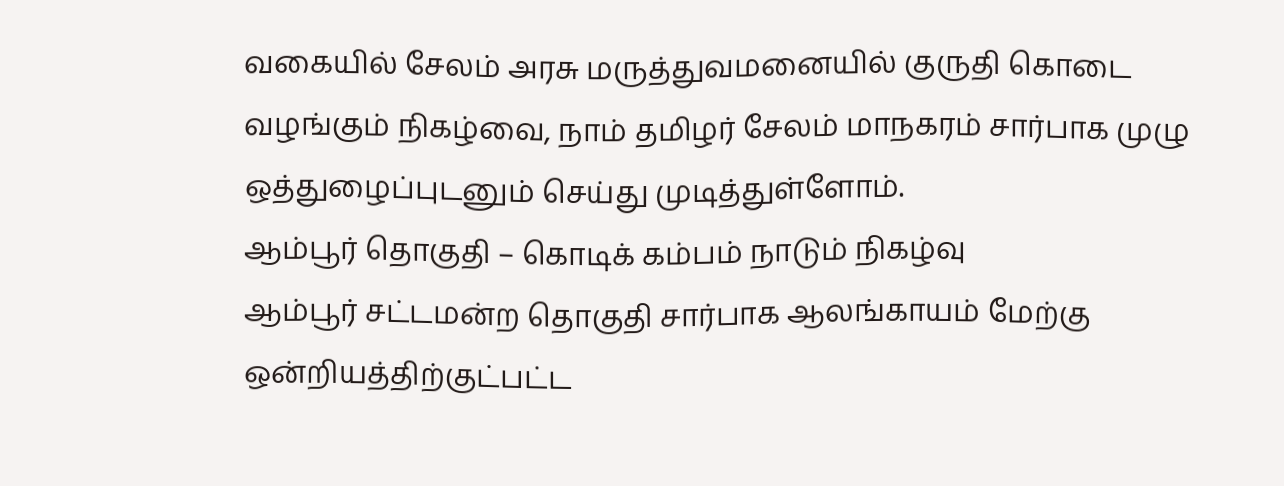வகையில் சேலம் அரசு மருத்துவமனையில் குருதி கொடை வழங்கும் நிகழ்வை, நாம் தமிழர் சேலம் மாநகரம் சார்பாக முழு ஒத்துழைப்புடனும் செய்து முடித்துள்ளோம்.
ஆம்பூர் தொகுதி – கொடிக் கம்பம் நாடும் நிகழ்வு
ஆம்பூர் சட்டமன்ற தொகுதி சார்பாக ஆலங்காயம் மேற்கு ஒன்றியத்திற்குட்பட்ட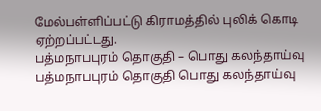மேல்பள்ளிப்பட்டு கிராமத்தில் புலிக் கொடி ஏற்றப்பட்டது.
பத்மநாபபுரம் தொகுதி – பொது கலந்தாய்வு
பத்மநாபபுரம் தொகுதி பொது கலந்தாய்வு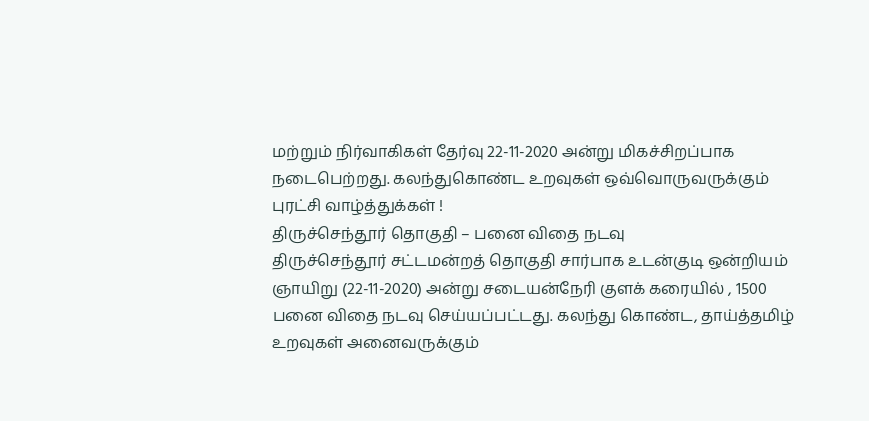மற்றும் நிர்வாகிகள் தேர்வு 22-11-2020 அன்று மிகச்சிறப்பாக நடைபெற்றது. கலந்துகொண்ட உறவுகள் ஒவ்வொருவருக்கும் புரட்சி வாழ்த்துக்கள் !
திருச்செந்தூர் தொகுதி – பனை விதை நடவு
திருச்செந்தூர் சட்டமன்றத் தொகுதி சார்பாக உடன்குடி ஒன்றியம் ஞாயிறு (22-11-2020) அன்று சடையன்நேரி குளக் கரையில் , 1500 பனை விதை நடவு செய்யப்பட்டது. கலந்து கொண்ட, தாய்த்தமிழ் உறவுகள் அனைவருக்கும்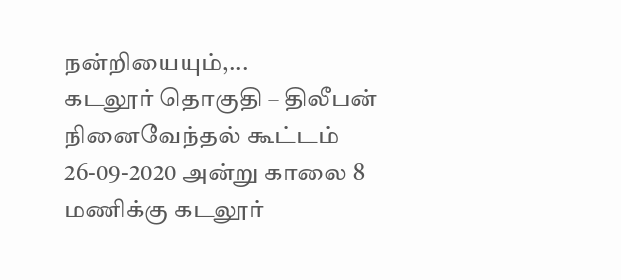நன்றியையும்,...
கடலூர் தொகுதி – திலீபன் நினைவேந்தல் கூட்டம்
26-09-2020 அன்று காலை 8 மணிக்கு கடலூர்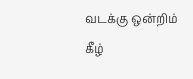வடக்கு ஒன்றிம் கீழ்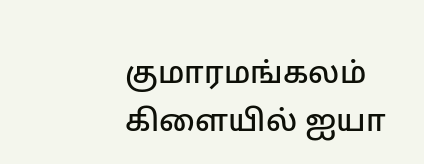குமாரமங்கலம் கிளையில் ஐயா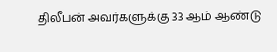திலீபன் அவர்களுக்கு 33 ஆம் ஆண்டு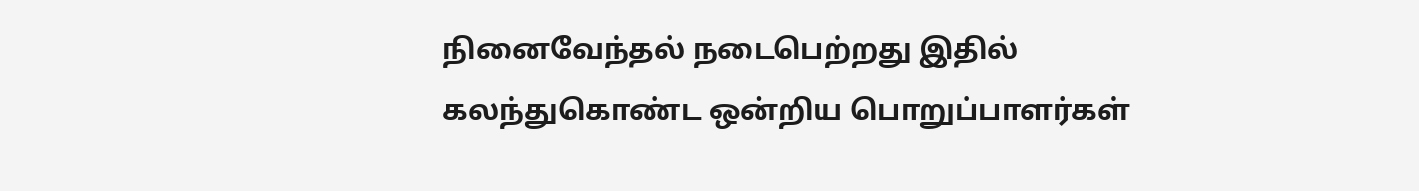நினைவேந்தல் நடைபெற்றது இதில் கலந்துகொண்ட ஒன்றிய பொறுப்பாளர்கள்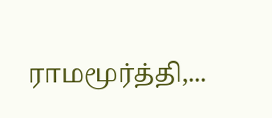ராமமூர்த்தி,...